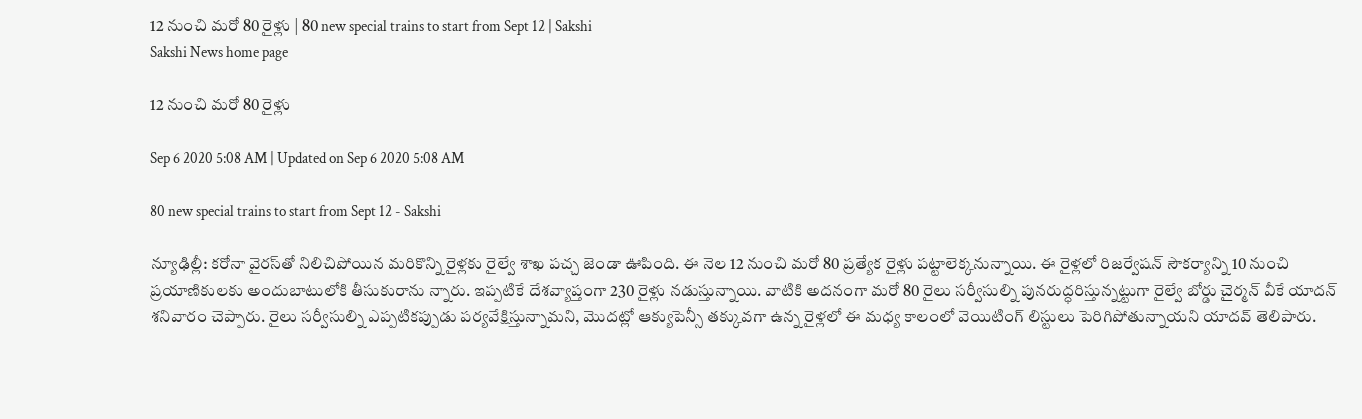12 నుంచి మరో 80 రైళ్లు | 80 new special trains to start from Sept 12 | Sakshi
Sakshi News home page

12 నుంచి మరో 80 రైళ్లు

Sep 6 2020 5:08 AM | Updated on Sep 6 2020 5:08 AM

80 new special trains to start from Sept 12 - Sakshi

న్యూఢిల్లీ: కరోనా వైరస్‌తో నిలిచిపోయిన మరికొన్ని రైళ్లకు రైల్వే శాఖ పచ్చ జెండా ఊపింది. ఈ నెల 12 నుంచి మరో 80 ప్రత్యేక రైళ్లు పట్టాలెక్కనున్నాయి. ఈ రైళ్లలో రిజర్వేషన్‌ సౌకర్యాన్ని 10 నుంచి ప్రయాణికులకు అందుబాటులోకి తీసుకురాను న్నారు. ఇప్పటికే దేశవ్యాప్తంగా 230 రైళ్లు నడుస్తున్నాయి. వాటికి అదనంగా మరో 80 రైలు సర్వీసుల్ని పునరుద్ధరిస్తున్నట్టుగా రైల్వే బోర్డు చైర్మన్‌ వీకే యాదన్‌ శనివారం చెప్పారు. రైలు సర్వీసుల్ని ఎప్పటికప్పుడు పర్యవేక్షిస్తున్నామని, మొదట్లో ఆక్యుపెన్సీ తక్కువగా ఉన్న రైళ్లలో ఈ మధ్య కాలంలో వెయిటింగ్‌ లిస్టులు పెరిగిపోతున్నాయని యాదవ్‌ తెలిపారు.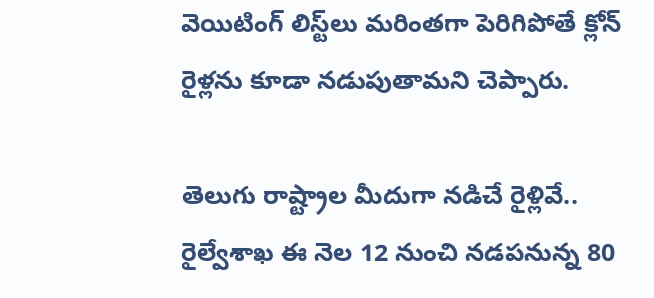వెయిటింగ్‌ లిస్ట్‌లు మరింతగా పెరిగిపోతే క్లోన్‌ రైళ్లను కూడా నడుపుతామని చెప్పారు.

తెలుగు రాష్ట్రాల మీదుగా నడిచే రైళ్లివే..
రైల్వేశాఖ ఈ నెల 12 నుంచి నడపనున్న 80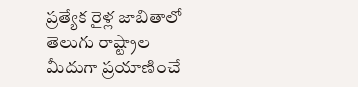ప్రత్యేక రైళ్ల జాబితాలో తెలుగు రాష్ట్రాల మీదుగా ప్రయాణించే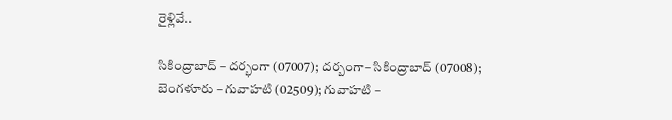రైళ్లివే..

సికింద్రాబాద్‌ – దర్భంగా (07007); దర్బంగా– సికింద్రాబాద్‌ (07008);
బెంగళూరు – గువాహటి (02509); గువాహటి –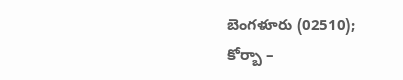బెంగళూరు (02510);
కోర్బా –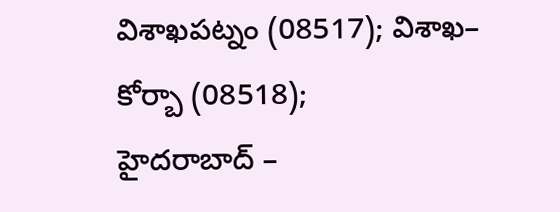విశాఖపట్నం (08517); విశాఖ– కోర్బా (08518);
హైదరాబాద్‌ –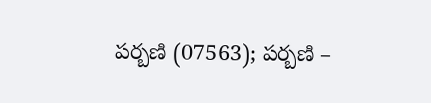పర్బణి (07563); పర్బణి –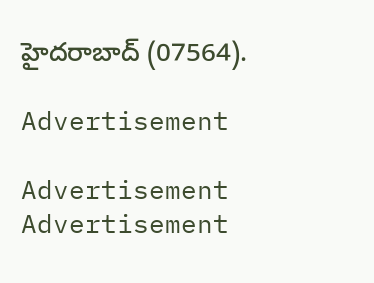హైదరాబాద్‌ (07564).

Advertisement

Advertisement
Advertisement